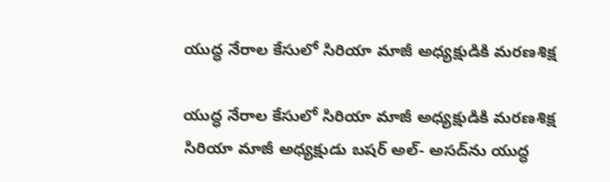యుద్ధ నేరాల కేసులో సిరియా మాజీ అధ్యక్షుడికి మరణశిక్ష

యుద్ధ నేరాల కేసులో సిరియా మాజీ అధ్యక్షుడికి మరణశిక్ష
సిరియా మాజీ అధ్యక్షుడు బషర్ అల్- అసద్‌ను యుద్ధ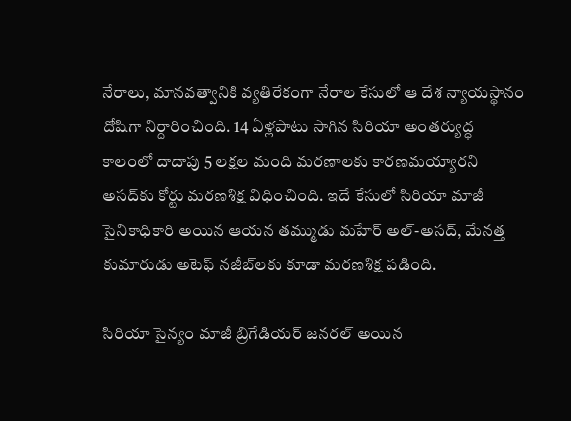నేరాలు, మానవత్వానికి వ్యతిరేకంగా నేరాల కేసులో ఆ దేశ న్యాయస్థానం దోషిగా నిర్దారించింది. 14 ఏళ్లపాటు సాగిన సిరియా అంతర్యుద్ధ కాలంలో దాదాపు 5 లక్షల మంది మరణాలకు కారణమయ్యారని అసద్‌కు కోర్టు మరణశిక్ష విధించింది. ఇదే కేసులో సిరియా మాజీ సైనికాధికారి అయిన ఆయన తమ్ముడు మహేర్ అల్-అసద్‌, మేనత్త కుమారుడు అటెఫ్ నజీబ్‌లకు కూడా మరణశిక్ష పడింది.

సిరియా సైన్యం మాజీ బ్రిగేడియర్ జనరల్ అయిన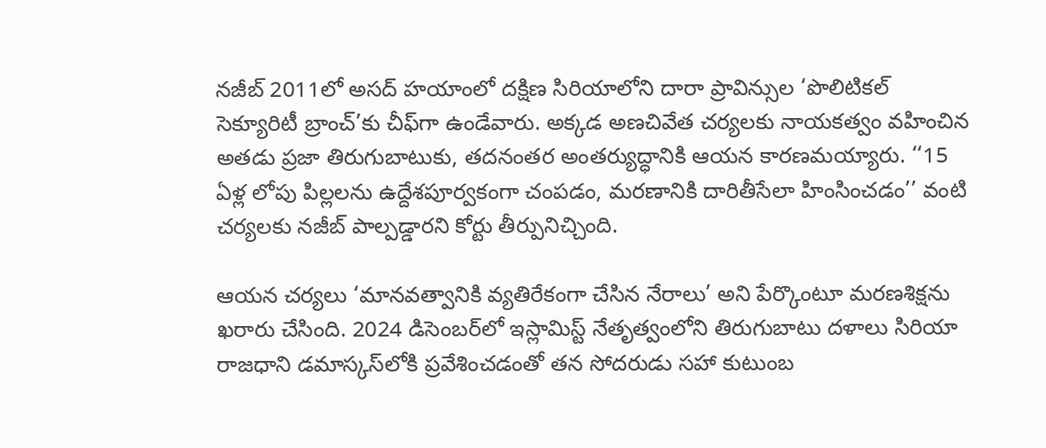నజీబ్ 2011లో అసద్ హయాంలో దక్షిణ సిరియాలోని దారా ప్రావిన్సుల ‘పొలిటికల్ సెక్యూరిటీ బ్రాంచ్’కు చీఫ్‌గా ఉండేవారు. అక్కడ అణచివేత చర్యలకు నాయకత్వం వహించిన అతడు ప్రజా తిరుగుబాటుకు, తదనంతర అంతర్యుద్ధానికి ఆయన కారణమయ్యారు. ‘‘15 ఏళ్ల లోపు పిల్లలను ఉద్దేశపూర్వకంగా చంపడం, మరణానికి దారితీసేలా హింసించడం’’ వంటి చర్యలకు నజీబ్ పాల్పడ్డారని కోర్టు తీర్పునిచ్చింది.

ఆయన చర్యలు ‘మానవత్వానికి వ్యతిరేకంగా చేసిన నేరాలు’ అని పేర్కొంటూ మరణశిక్షను ఖరారు చేసింది. 2024 డిసెంబర్‌లో ఇస్లామిస్ట్ నేతృత్వంలోని తిరుగుబాటు దళాలు సిరియా రాజధాని డమాస్కస్‌‌లోకి ప్రవేశించడంతో తన సోదరుడు సహా కుటుంబ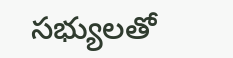సభ్యులతో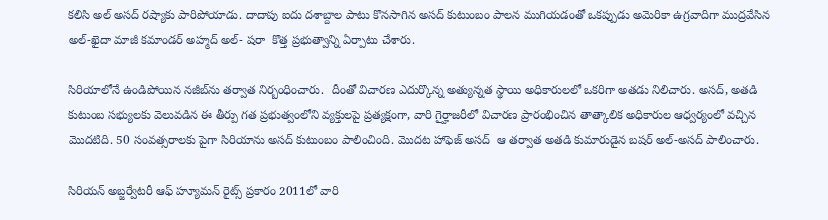కలిసి అల్ అసద్ రష్యాకు పారిపోయాడు. దాదాపు ఐదు దశాబ్దాల పాటు కొనసాగిన అసద్ కుటుంబం పాలన ముగియడంతో ఒకప్పుడు అమెరికా ఉగ్రవాదిగా ముద్రవేసిన అల్-ఖైదా మాజీ కమాండర్ అహ్మద్ అల్- షరా  కొత్త ప్రభుత్వాన్ని ఏర్పాటు చేశారు.

సిరియాలోనే ఉండిపోయిన నజీబ్‌ను తర్వాత నిర్బంధించారు.  దీంతో విచారణ ఎదుర్కొన్న అత్యున్నత స్థాయి అధికారులలో ఒకరిగా అతడు నిలిచారు. అసద్, అతడి కుటుంబ సభ్యులకు వెలువడిన ఈ తీర్పు గత ప్రభుత్వంలోని వ్యక్తులపై ప్రత్యక్షంగా, వారి గైర్హాజరీలో విచారణ ప్రారంభించిన తాత్కాలిక అధికారుల ఆధ్వర్యంలో వచ్చిన మొదటిది. 50 సంవత్సరాలకు పైగా సిరియాను అసద్ కుటుంబం పాలించింది. మొదట హాఫెజ్ అసద్  ఆ తర్వాత అతడి కుమారుడైన బషర్ అల్-అసద్ పాలించారు.

సిరియన్ అబ్జర్వేటరీ ఆఫ్ హ్యూమన్ రైట్స్ ప్రకారం 2011లో వారి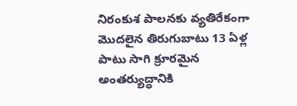నిరంకుశ పాలనకు వ్యతిరేకంగా మొదలైన తిరుగుబాటు 13 ఏళ్ల పాటు సాగి క్రూరమైన అంతర్యుద్ధానికి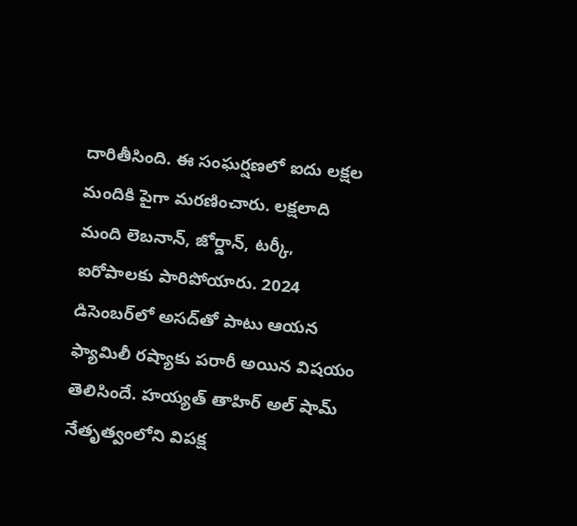దారితీసింది. ఈ సంఘర్షణలో ఐదు లక్షల మందికి పైగా మరణించారు. లక్షలాది మంది లెబనాన్, జోర్డాన్, టర్కీ, ఐరోపాలకు పారిపోయారు. 2024 డిసెంబ‌ర్‌లో అస‌ద్‌తో పాటు ఆయ‌న ఫ్యామిలీ ర‌ష్యాకు ప‌రారీ అయిన విష‌యం తెలిసిందే. హ‌య్య‌త్ తాహిర్ అల్ షామ్ నేతృత్వంలోని విప‌క్ష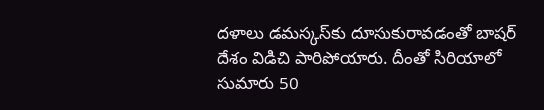ద‌ళాలు డ‌మ‌స్క‌స్‌కు దూసుకురావ‌డంతో బాష‌ర్ దేశం విడిచి పారిపోయారు. దీంతో సిరియాలో సుమారు 50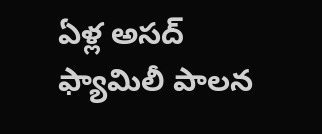ఏళ్ల అస‌ద్ ఫ్యామిలీ పాల‌న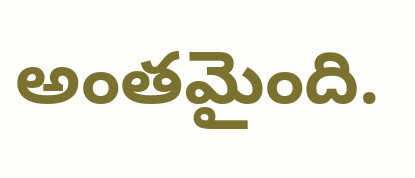అంత‌మైంది.